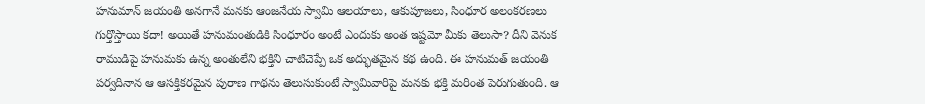హనుమాన్ జయంతి అనగానే మనకు ఆంజనేయ స్వామి ఆలయాలు, ఆకుపూజలు, సింధూర అలంకరణలు గుర్తొస్తాయి కదా! అయితే హనుమంతుడికి సింధూరం అంటే ఎందుకు అంత ఇష్టమో మీకు తెలుసా? దీని వెనుక రాముడిపై హనుమకు ఉన్న అంతులేని భక్తిని చాటిచెప్పే ఒక అద్భుతమైన కథ ఉంది. ఈ హనుమత్ జయంతి పర్వదినాన ఆ ఆసక్తికరమైన పురాణ గాథను తెలుసుకుంటే స్వామివారిపై మనకు భక్తి మరింత పెరుగుతుంది. ఆ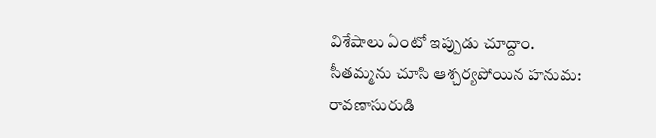విశేషాలు ఏంటో ఇప్పుడు చూద్దాం.
సీతమ్మను చూసి ఆశ్చర్యపోయిన హనుమ: రావణాసురుడి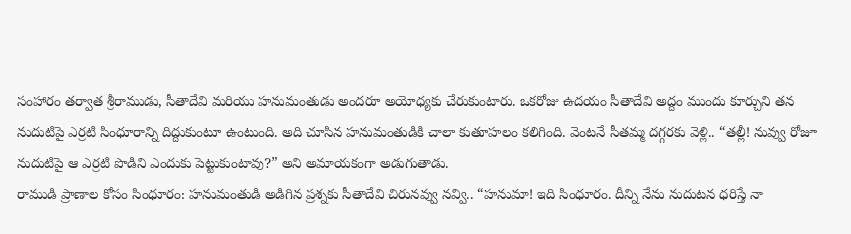సంహారం తర్వాత శ్రీరాముడు, సీతాదేవి మరియు హనుమంతుడు అందరూ అయోధ్యకు చేరుకుంటారు. ఒకరోజు ఉదయం సీతాదేవి అద్దం ముందు కూర్చుని తన నుదుటిపై ఎర్రటి సింధూరాన్ని దిద్దుకుంటూ ఉంటుంది. అది చూసిన హనుమంతుడికి చాలా కుతూహలం కలిగింది. వెంటనే సీతమ్మ దగ్గరకు వెళ్లి.. “తల్లీ! నువ్వు రోజూ నుదుటిపై ఆ ఎర్రటి పొడిని ఎందుకు పెట్టుకుంటావు?” అని అమాయకంగా అడుగుతాడు.
రాముడి ప్రాణాల కోసం సింధూరం: హనుమంతుడి అడిగిన ప్రశ్నకు సీతాదేవి చిరునవ్వు నవ్వి.. “హనుమా! ఇది సింధూరం. దీన్ని నేను నుదుటన ధరిస్తే నా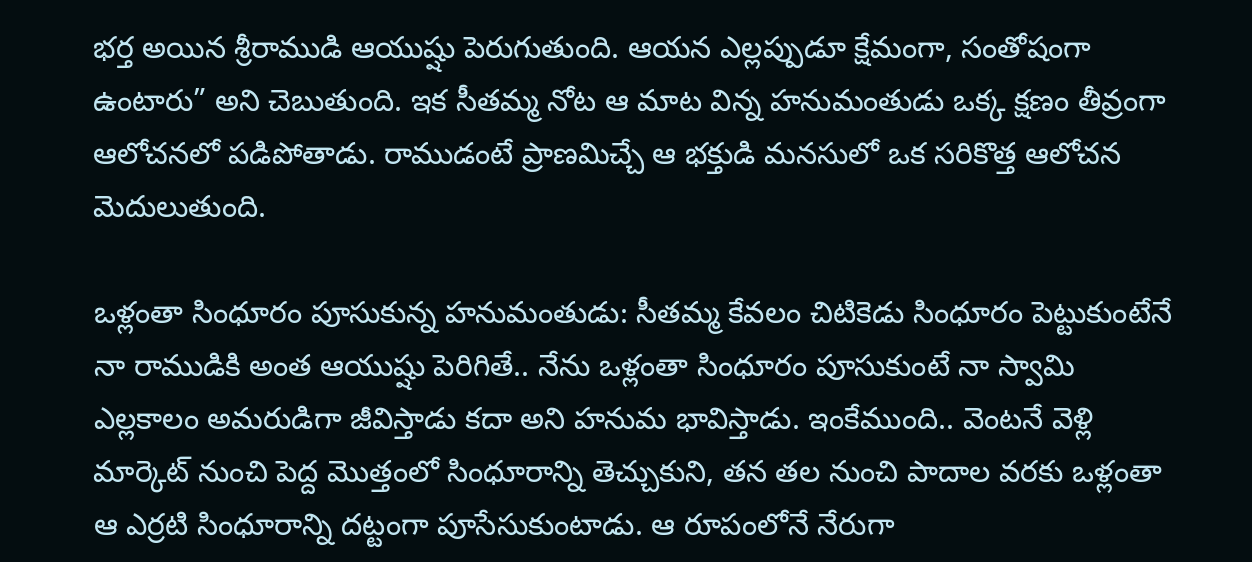భర్త అయిన శ్రీరాముడి ఆయుష్షు పెరుగుతుంది. ఆయన ఎల్లప్పుడూ క్షేమంగా, సంతోషంగా ఉంటారు” అని చెబుతుంది. ఇక సీతమ్మ నోట ఆ మాట విన్న హనుమంతుడు ఒక్క క్షణం తీవ్రంగా ఆలోచనలో పడిపోతాడు. రాముడంటే ప్రాణమిచ్చే ఆ భక్తుడి మనసులో ఒక సరికొత్త ఆలోచన మెదులుతుంది.

ఒళ్లంతా సింధూరం పూసుకున్న హనుమంతుడు: సీతమ్మ కేవలం చిటికెడు సింధూరం పెట్టుకుంటేనే నా రాముడికి అంత ఆయుష్షు పెరిగితే.. నేను ఒళ్లంతా సింధూరం పూసుకుంటే నా స్వామి ఎల్లకాలం అమరుడిగా జీవిస్తాడు కదా అని హనుమ భావిస్తాడు. ఇంకేముంది.. వెంటనే వెళ్లి మార్కెట్ నుంచి పెద్ద మొత్తంలో సింధూరాన్ని తెచ్చుకుని, తన తల నుంచి పాదాల వరకు ఒళ్లంతా ఆ ఎర్రటి సింధూరాన్ని దట్టంగా పూసేసుకుంటాడు. ఆ రూపంలోనే నేరుగా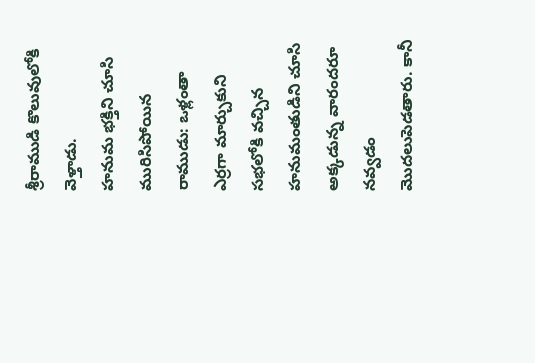శ్రీరాముడి కొలువులోకి వెళ్తాడు.
హనుమ భక్తిని చూసి మురిసిపోయిన రాముడు: ఒళ్లంతా ఎర్రగా మార్చుకుని సభలోకి వచ్చిన హనుమంతుడిని చూసి అక్కడున్న వారందరూ నవ్వడం మొదలుపెడతారు. కానీ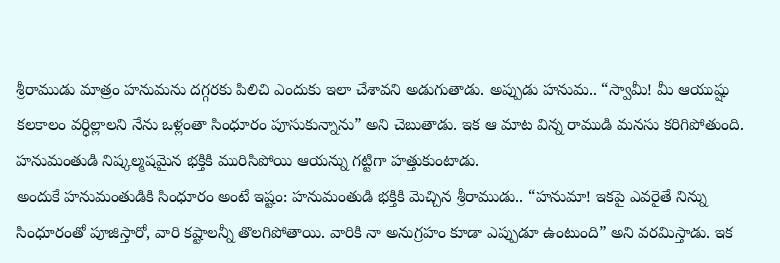శ్రీరాముడు మాత్రం హనుమను దగ్గరకు పిలిచి ఎందుకు ఇలా చేశావని అడుగుతాడు. అప్పుడు హనుమ.. “స్వామీ! మీ ఆయుష్షు కలకాలం వర్ధిల్లాలని నేను ఒళ్లంతా సింధూరం పూసుకున్నాను” అని చెబుతాడు. ఇక ఆ మాట విన్న రాముడి మనసు కరిగిపోతుంది. హనుమంతుడి నిష్కల్మషమైన భక్తికి మురిసిపోయి ఆయన్ను గట్టిగా హత్తుకుంటాడు.
అందుకే హనుమంతుడికి సింధూరం అంటే ఇష్టం: హనుమంతుడి భక్తికి మెచ్చిన శ్రీరాముడు.. “హనుమా! ఇకపై ఎవరైతే నిన్ను సింధూరంతో పూజిస్తారో, వారి కష్టాలన్నీ తొలగిపోతాయి. వారికి నా అనుగ్రహం కూడా ఎప్పుడూ ఉంటుంది” అని వరమిస్తాడు. ఇక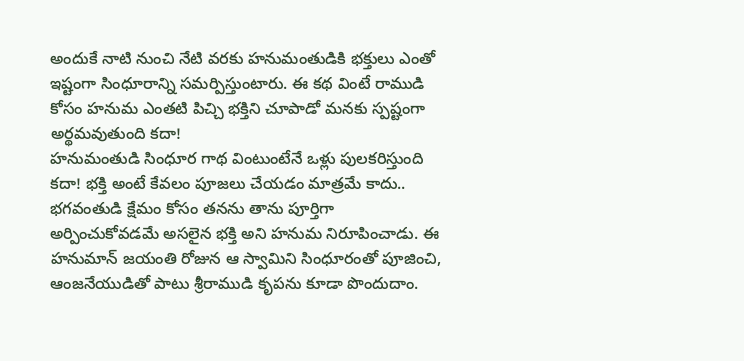అందుకే నాటి నుంచి నేటి వరకు హనుమంతుడికి భక్తులు ఎంతో ఇష్టంగా సింధూరాన్ని సమర్పిస్తుంటారు. ఈ కథ వింటే రాముడి కోసం హనుమ ఎంతటి పిచ్చి భక్తిని చూపాడో మనకు స్పష్టంగా అర్థమవుతుంది కదా!
హనుమంతుడి సింధూర గాథ వింటుంటేనే ఒళ్లు పులకరిస్తుంది కదా! భక్తి అంటే కేవలం పూజలు చేయడం మాత్రమే కాదు.. భగవంతుడి క్షేమం కోసం తనను తాను పూర్తిగా అర్పించుకోవడమే అసలైన భక్తి అని హనుమ నిరూపించాడు. ఈ హనుమాన్ జయంతి రోజున ఆ స్వామిని సింధూరంతో పూజించి, ఆంజనేయుడితో పాటు శ్రీరాముడి కృపను కూడా పొందుదాం.